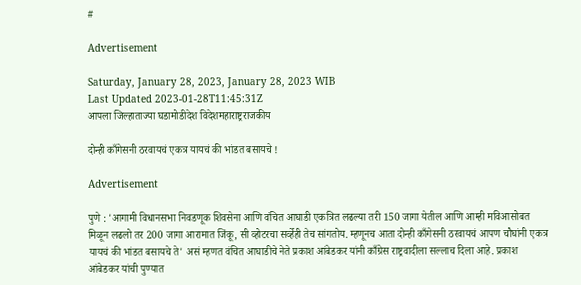#

Advertisement

Saturday, January 28, 2023, January 28, 2023 WIB
Last Updated 2023-01-28T11:45:31Z
आपला जिल्हाताज्या घडामोडीदेश विदेशमहाराष्ट्रराजकीय

दोन्ही काँगेसनी ठरवायचं एकत्र यायचं की भांडत बसायचे !

Advertisement

पुणे : 'आगामी विधानसभा निवडणूक शिवसेना आणि वंचित आघाडी एकत्रित लढल्या तरी 150 जागा येतील आणि आम्ही मविआसोबत मिळून लढलो तर 200 जागा आरामात जिंकू, सी व्होटरचा सर्व्हेही तेच सांगतोय. म्हणूनच आता दोन्ही काँगेसनी ठरवायचं आपण चौघांनी एकत्र यायचं की भांडत बसायचे ते' असं म्हणत वंचित आघाडीचे नेते प्रकाश आंबेडकर यांनी काँग्रेस राष्ट्रवादीला सल्लाच दिला आहे. प्रकाश आंबेडकर यांची पुण्यात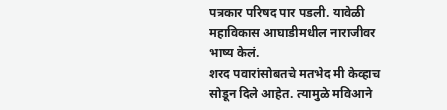पत्रकार परिषद पार पडली. यावेळी महाविकास आघाडीमधील नाराजीवर भाष्य केलं.
शरद पवारांसोबतचे मतभेद मी केव्हाच सोडून दिले आहेत. त्यामुळे मविआने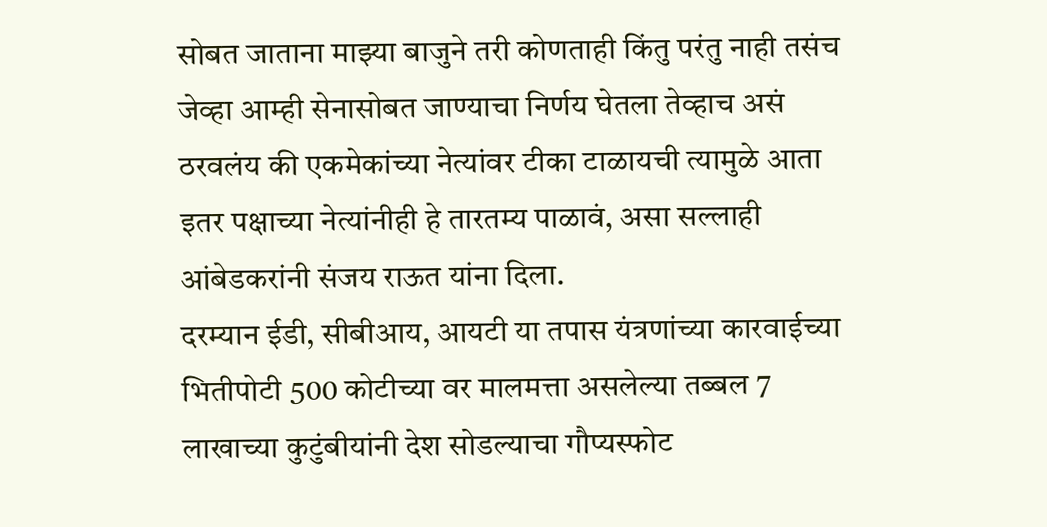सोबत जाताना माझ्या बाजुने तरी कोणताही किंतु परंतु नाही तसंच जेव्हा आम्ही सेनासोबत जाण्याचा निर्णय घेतला तेव्हाच असं ठरवलंय की एकमेकांच्या नेत्यांवर टीका टाळायची त्यामुळे आता इतर पक्षाच्या नेत्यांनीही हे तारतम्य पाळावं, असा सल्लाही आंबेडकरांनी संजय राऊत यांना दिला.
दरम्यान ईडी, सीबीआय, आयटी या तपास यंत्रणांच्या कारवाईच्या भितीपोटी 500 कोटीच्या वर मालमत्ता असलेल्या तब्बल 7 लाखाच्या कुटुंबीयांनी देश सोडल्याचा गौप्यस्फोट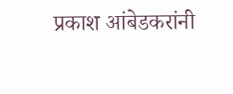प्रकाश आंबेडकरांनी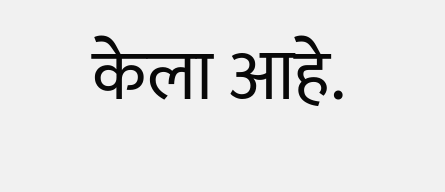केला आहे.